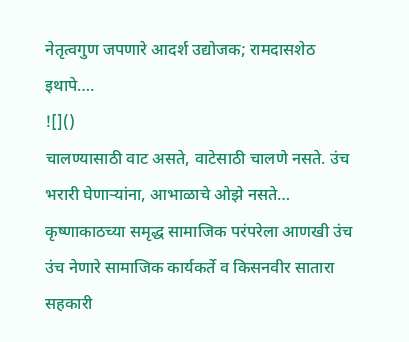नेतृत्वगुण जपणारे आदर्श उद्योजक; रामदासशेठ इथापे….
![]()
चालण्यासाठी वाट असते, वाटेसाठी चालणे नसते. उंच भरारी घेणाऱ्यांना, आभाळाचे ओझे नसते…
कृष्णाकाठच्या समृद्ध सामाजिक परंपरेला आणखी उंच उंच नेणारे सामाजिक कार्यकर्ते व किसनवीर सातारा सहकारी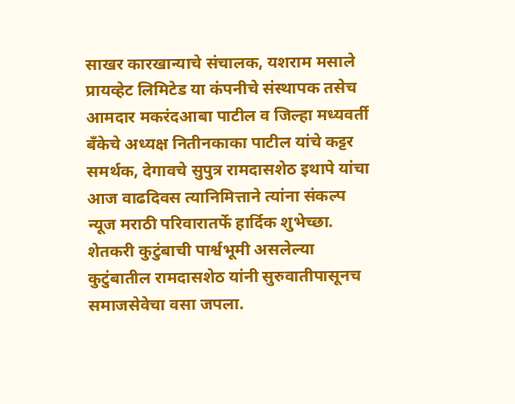साखर कारखान्याचे संचालक, यशराम मसाले प्रायव्हेट लिमिटेड या कंपनीचे संस्थापक तसेच आमदार मकरंदआबा पाटील व जिल्हा मध्यवर्ती बँकेचे अध्यक्ष नितीनकाका पाटील यांचे कट्टर समर्थक, देगावचे सुपुत्र रामदासशेठ इथापे यांचा आज वाढदिवस त्यानिमित्ताने त्यांना संकल्प न्यूज मराठी परिवारातर्फे हार्दिक शुभेच्छा.
शेतकरी कुटुंबाची पार्श्वभूमी असलेल्या कुटुंबातील रामदासशेठ यांनी सुरुवातीपासूनच समाजसेवेचा वसा जपला.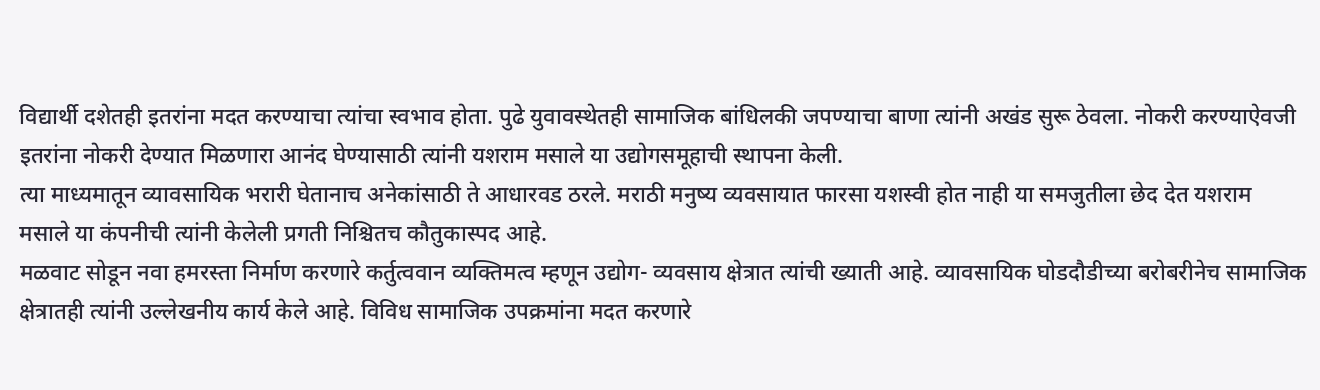विद्यार्थी दशेतही इतरांना मदत करण्याचा त्यांचा स्वभाव होता. पुढे युवावस्थेतही सामाजिक बांधिलकी जपण्याचा बाणा त्यांनी अखंड सुरू ठेवला. नोकरी करण्याऐवजी इतरांना नोकरी देण्यात मिळणारा आनंद घेण्यासाठी त्यांनी यशराम मसाले या उद्योगसमूहाची स्थापना केली.
त्या माध्यमातून व्यावसायिक भरारी घेतानाच अनेकांसाठी ते आधारवड ठरले. मराठी मनुष्य व्यवसायात फारसा यशस्वी होत नाही या समजुतीला छेद देत यशराम मसाले या कंपनीची त्यांनी केलेली प्रगती निश्चितच कौतुकास्पद आहे.
मळवाट सोडून नवा हमरस्ता निर्माण करणारे कर्तुत्ववान व्यक्तिमत्व म्हणून उद्योग- व्यवसाय क्षेत्रात त्यांची ख्याती आहे. व्यावसायिक घोडदौडीच्या बरोबरीनेच सामाजिक क्षेत्रातही त्यांनी उल्लेखनीय कार्य केले आहे. विविध सामाजिक उपक्रमांना मदत करणारे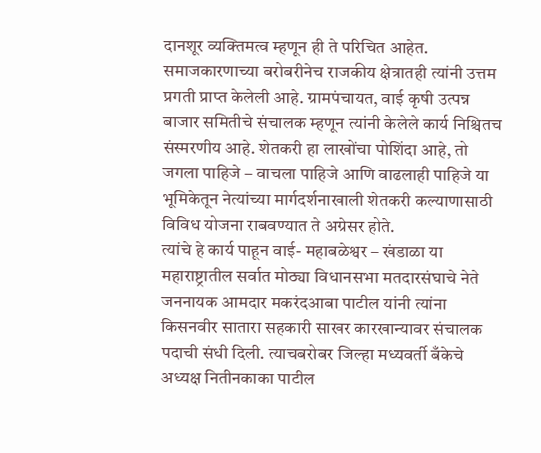दानशूर व्यक्तिमत्व म्हणून ही ते परिचित आहेत.
समाजकारणाच्या बरोबरीनेच राजकीय क्षेत्रातही त्यांनी उत्तम प्रगती प्राप्त केलेली आहे. ग्रामपंचायत, वाई कृषी उत्पन्न बाजार समितीचे संचालक म्हणून त्यांनी केलेले कार्य निश्चितच संस्मरणीय आहे. शेतकरी हा लाखोंचा पोशिंदा आहे, तो जगला पाहिजे – वाचला पाहिजे आणि वाढलाही पाहिजे या भूमिकेतून नेत्यांच्या मार्गदर्शनाखाली शेतकरी कल्याणासाठी विविध योजना राबवण्यात ते अग्रेसर होते.
त्यांचे हे कार्य पाहून वाई- महाबळेश्वर – खंडाळा या महाराष्ट्रातील सर्वात मोठ्या विधानसभा मतदारसंघाचे नेते जननायक आमदार मकरंदआबा पाटील यांनी त्यांना किसनवीर सातारा सहकारी साखर कारखान्यावर संचालक पदाची संधी दिली. त्याचबरोबर जिल्हा मध्यवर्ती बँकेचे अध्यक्ष नितीनकाका पाटील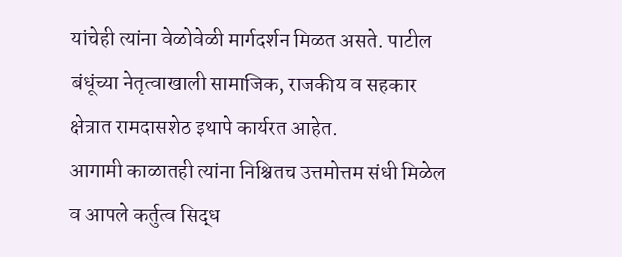यांचेही त्यांना वेळोवेळी मार्गदर्शन मिळत असते. पाटील बंधूंच्या नेतृत्वाखाली सामाजिक, राजकीय व सहकार क्षेत्रात रामदासशेठ इथापे कार्यरत आहेत.
आगामी काळातही त्यांना निश्चितच उत्तमोत्तम संधी मिळेल व आपले कर्तुत्व सिद्ध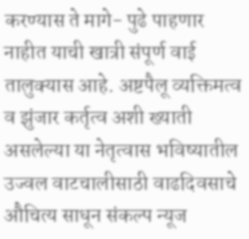करण्यास ते मागे- पुढे पाहणार नाहीत याची खात्री संपूर्ण वाई तालुक्यास आहे. अष्टपैलू व्यक्तिमत्व व झुंजार कर्तृत्व अशी ख्याती असलेल्या या नेतृत्वास भविष्यातील उज्वल वाटचालीसाठी वाढदिवसाचे औचित्य साधून संकल्प न्यूज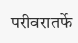परीवरातर्फे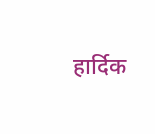हार्दिक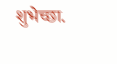शुभेच्छा.